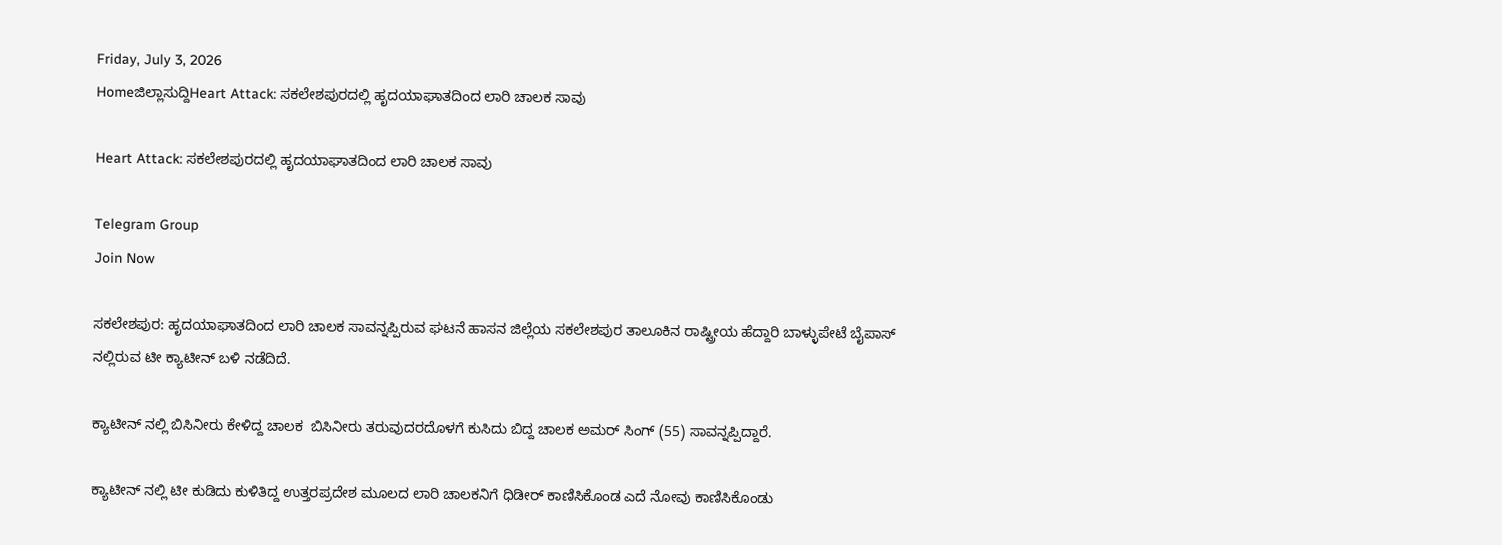Friday, July 3, 2026
Homeಜಿಲ್ಲಾಸುದ್ದಿHeart Attack: ಸಕಲೇಶಪುರದಲ್ಲಿ ಹೃದಯಾಘಾತದಿಂದ ಲಾರಿ ಚಾಲಕ ಸಾವು

Heart Attack: ಸಕಲೇಶಪುರದಲ್ಲಿ ಹೃದಯಾಘಾತದಿಂದ ಲಾರಿ ಚಾಲಕ ಸಾವು

Telegram Group
Join Now

ಸಕಲೇಶಪುರ: ಹೃದಯಾಘಾತದಿಂದ ಲಾರಿ ಚಾಲಕ ಸಾವನ್ನಪ್ಪಿರುವ ಘಟನೆ ಹಾಸನ ಜಿಲ್ಲೆಯ ಸಕಲೇಶಪುರ ತಾಲೂಕಿನ ರಾಷ್ಟ್ರೀಯ ಹೆದ್ದಾರಿ ಬಾಳ್ಳುಪೇಟೆ ಬೈಪಾಸ್ ನಲ್ಲಿರುವ ಟೀ ಕ್ಯಾಟೀನ್ ಬಳಿ ನಡೆದಿದೆ.

ಕ್ಯಾಟೀನ್ ನಲ್ಲಿ ಬಿಸಿನೀರು ಕೇಳಿದ್ದ ಚಾಲಕ  ಬಿಸಿನೀರು ತರುವುದರದೊಳಗೆ ಕುಸಿದು ಬಿದ್ದ ಚಾಲಕ ಅಮರ್ ಸಿಂಗ್ (55) ಸಾವನ್ನಪ್ಪಿದ್ದಾರೆ.

ಕ್ಯಾಟೀನ್ ನಲ್ಲಿ ಟೀ ಕುಡಿದು ಕುಳಿತಿದ್ದ ಉತ್ತರಪ್ರದೇಶ ಮೂಲದ ಲಾರಿ ಚಾಲಕನಿಗೆ ಧಿಡೀರ್ ಕಾಣಿಸಿಕೊಂಡ ಎದೆ ನೋವು ಕಾಣಿಸಿಕೊಂಡು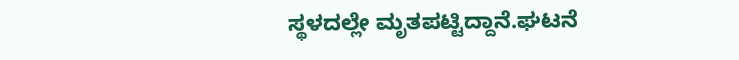ಸ್ಥಳದಲ್ಲೇ ಮೃತಪಟ್ಟಿದ್ದಾನೆ.ಘಟನೆ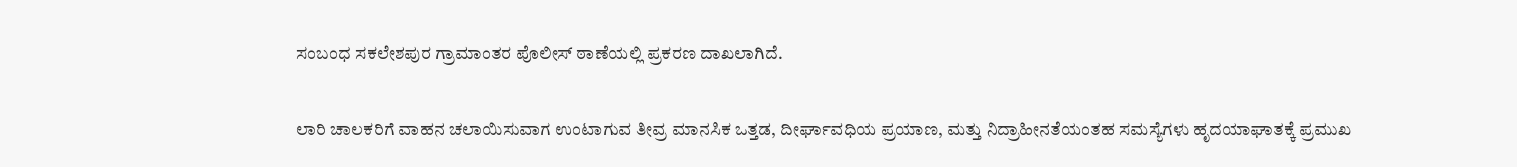ಸಂಬಂಧ ಸಕಲೇಶಪುರ ಗ್ರಾಮಾಂತರ ಪೊಲೀಸ್ ಠಾಣೆಯಲ್ಲಿ ಪ್ರಕರಣ ದಾಖಲಾಗಿದೆ.

ಲಾರಿ ಚಾಲಕರಿಗೆ ವಾಹನ ಚಲಾಯಿಸುವಾಗ ಉಂಟಾಗುವ ತೀವ್ರ ಮಾನಸಿಕ ಒತ್ತಡ, ದೀರ್ಘಾವಧಿಯ ಪ್ರಯಾಣ, ಮತ್ತು ನಿದ್ರಾಹೀನತೆಯಂತಹ ಸಮಸ್ಯೆಗಳು ಹೃದಯಾಘಾತಕ್ಕೆ ಪ್ರಮುಖ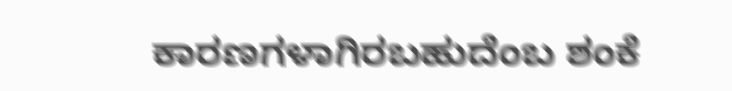ಕಾರಣಗಳಾಗಿರಬಹುದೆಂಬ ಶಂಕೆ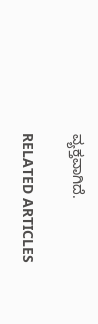ವ್ಯಕ್ತವಾಗಿದೆ.

RELATED ARTICLES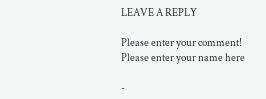LEAVE A REPLY

Please enter your comment!
Please enter your name here

-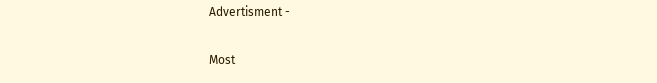Advertisment -

Most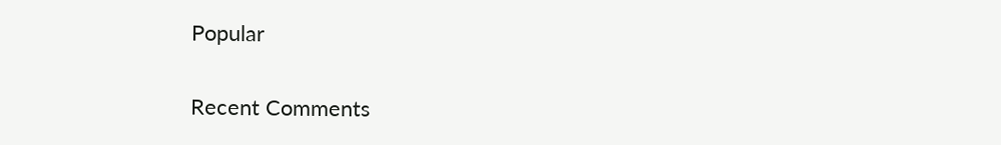Popular

Recent Comments